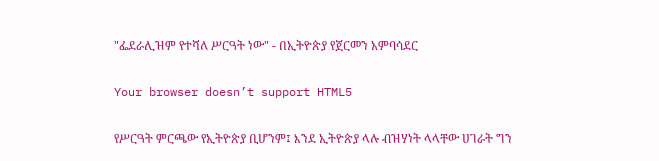"ፌደራሊዝም የተሻለ ሥርዓት ነው" - በኢትዮጵያ የጀርመን አምባሳደር

Your browser doesn’t support HTML5

የሥርዓት ምርጫው የኢትዮጵያ ቢሆንም፤ እንደ ኢትዮጵያ ላሉ ብዝሃነት ላላቸው ሀገራት ግን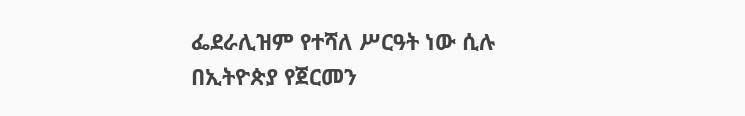ፌደራሊዝም የተሻለ ሥርዓት ነው ሲሉ በኢትዮጵያ የጀርመን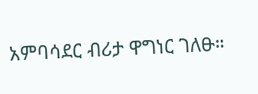አምባሳደር ብሪታ ዋግነር ገለፁ።